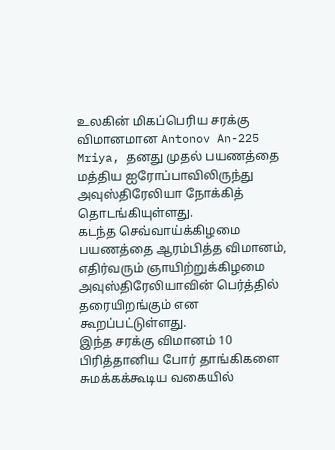உலகின் மிகப்பெரிய சரக்கு விமானமான Antonov An-225 Mriya, தனது முதல் பயணத்தை மத்திய ஐரோப்பாவிலிருந்து அவுஸ்திரேலியா நோக்கித் தொடங்கியுள்ளது.
கடந்த செவ்வாய்க்கிழமை பயணத்தை ஆரம்பித்த விமானம், எதிர்வரும் ஞாயிற்றுக்கிழமை அவுஸ்திரேலியாவின் பெர்த்தில் தரையிறங்கும் என கூறப்பட்டுள்ளது.
இந்த சரக்கு விமானம் 10 பிரித்தானிய போர் தாங்கிகளை சுமக்கக்கூடிய வகையில்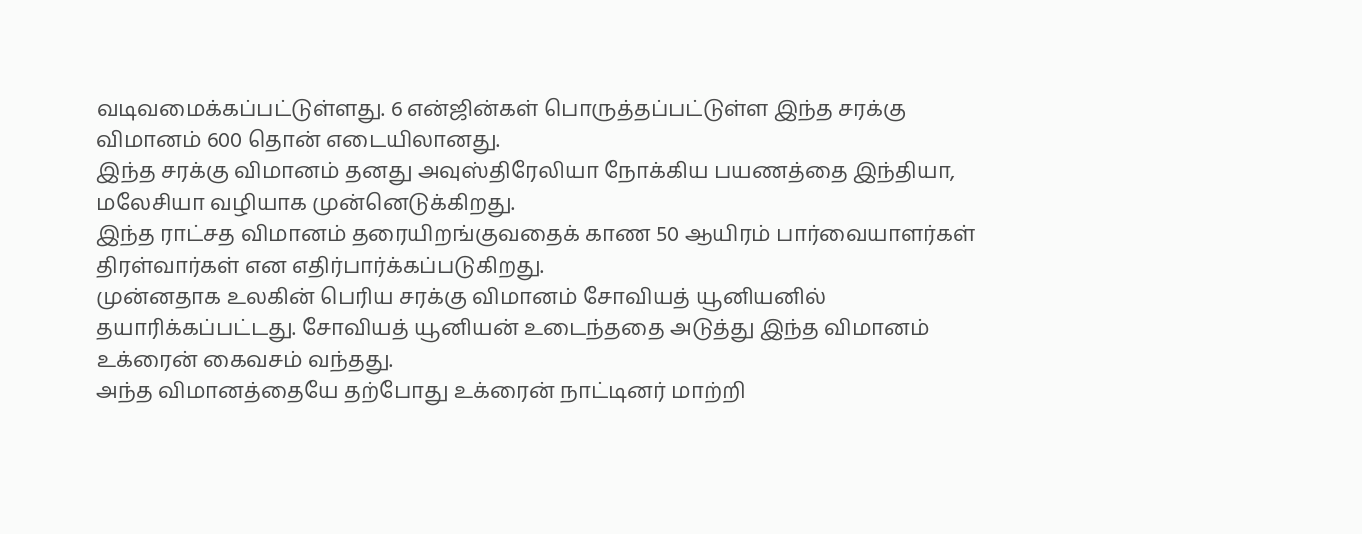வடிவமைக்கப்பட்டுள்ளது. 6 என்ஜின்கள் பொருத்தப்பட்டுள்ள இந்த சரக்கு விமானம் 600 தொன் எடையிலானது.
இந்த சரக்கு விமானம் தனது அவுஸ்திரேலியா நோக்கிய பயணத்தை இந்தியா, மலேசியா வழியாக முன்னெடுக்கிறது.
இந்த ராட்சத விமானம் தரையிறங்குவதைக் காண 50 ஆயிரம் பார்வையாளர்கள் திரள்வார்கள் என எதிர்பார்க்கப்படுகிறது.
முன்னதாக உலகின் பெரிய சரக்கு விமானம் சோவியத் யூனியனில் தயாரிக்கப்பட்டது. சோவியத் யூனியன் உடைந்ததை அடுத்து இந்த விமானம் உக்ரைன் கைவசம் வந்தது.
அந்த விமானத்தையே தற்போது உக்ரைன் நாட்டினர் மாற்றி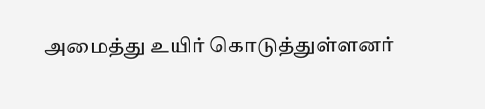அமைத்து உயிர் கொடுத்துள்ளனர்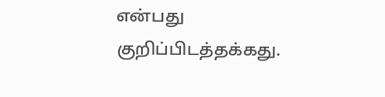என்பது குறிப்பிடத்தக்கது.